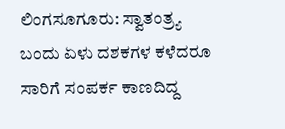ಲಿಂಗಸೂಗೂರು: ಸ್ವಾತಂತ್ರ್ಯ ಬಂದು ಏಳು ದಶಕಗಳ ಕಳೆದರೂ ಸಾರಿಗೆ ಸಂಪರ್ಕ ಕಾಣದಿದ್ದ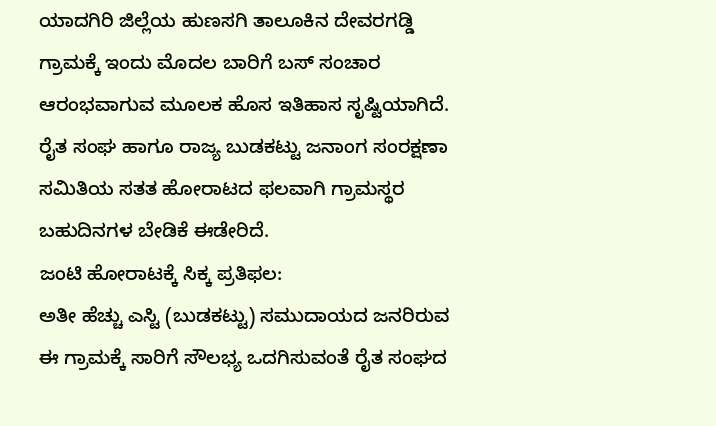ಯಾದಗಿರಿ ಜಿಲ್ಲೆಯ ಹುಣಸಗಿ ತಾಲೂಕಿನ ದೇವರಗಡ್ಡಿ ಗ್ರಾಮಕ್ಕೆ ಇಂದು ಮೊದಲ ಬಾರಿಗೆ ಬಸ್ ಸಂಚಾರ ಆರಂಭವಾಗುವ ಮೂಲಕ ಹೊಸ ಇತಿಹಾಸ ಸೃಷ್ಟಿಯಾಗಿದೆ. ರೈತ ಸಂಘ ಹಾಗೂ ರಾಜ್ಯ ಬುಡಕಟ್ಟು ಜನಾಂಗ ಸಂರಕ್ಷಣಾ ಸಮಿತಿಯ ಸತತ ಹೋರಾಟದ ಫಲವಾಗಿ ಗ್ರಾಮಸ್ಥರ ಬಹುದಿನಗಳ ಬೇಡಿಕೆ ಈಡೇರಿದೆ.
ಜಂಟಿ ಹೋರಾಟಕ್ಕೆ ಸಿಕ್ಕ ಪ್ರತಿಫಲ:
ಅತೀ ಹೆಚ್ಚು ಎಸ್ಟಿ (ಬುಡಕಟ್ಟು) ಸಮುದಾಯದ ಜನರಿರುವ ಈ ಗ್ರಾಮಕ್ಕೆ ಸಾರಿಗೆ ಸೌಲಭ್ಯ ಒದಗಿಸುವಂತೆ ರೈತ ಸಂಘದ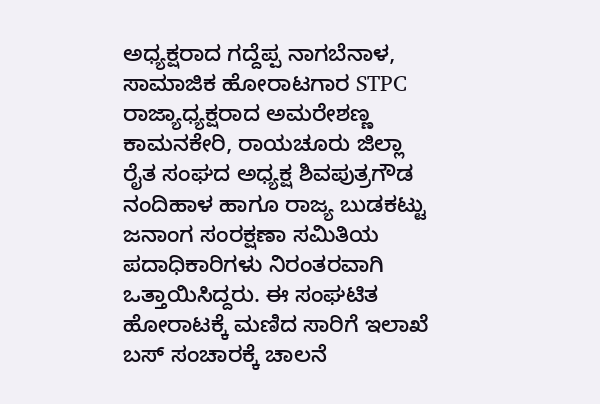ಅಧ್ಯಕ್ಷರಾದ ಗದ್ದೆಪ್ಪ ನಾಗಬೆನಾಳ, ಸಾಮಾಜಿಕ ಹೋರಾಟಗಾರ STPC ರಾಜ್ಯಾಧ್ಯಕ್ಷರಾದ ಅಮರೇಶಣ್ಣ ಕಾಮನಕೇರಿ, ರಾಯಚೂರು ಜಿಲ್ಲಾ ರೈತ ಸಂಘದ ಅಧ್ಯಕ್ಷ ಶಿವಪುತ್ರಗೌಡ ನಂದಿಹಾಳ ಹಾಗೂ ರಾಜ್ಯ ಬುಡಕಟ್ಟು ಜನಾಂಗ ಸಂರಕ್ಷಣಾ ಸಮಿತಿಯ ಪದಾಧಿಕಾರಿಗಳು ನಿರಂತರವಾಗಿ ಒತ್ತಾಯಿಸಿದ್ದರು. ಈ ಸಂಘಟಿತ ಹೋರಾಟಕ್ಕೆ ಮಣಿದ ಸಾರಿಗೆ ಇಲಾಖೆ ಬಸ್ ಸಂಚಾರಕ್ಕೆ ಚಾಲನೆ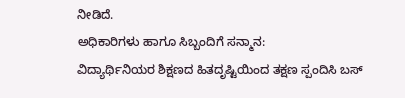ನೀಡಿದೆ.
ಅಧಿಕಾರಿಗಳು ಹಾಗೂ ಸಿಬ್ಬಂದಿಗೆ ಸನ್ಮಾನ:
ವಿದ್ಯಾರ್ಥಿನಿಯರ ಶಿಕ್ಷಣದ ಹಿತದೃಷ್ಟಿಯಿಂದ ತಕ್ಷಣ ಸ್ಪಂದಿಸಿ ಬಸ್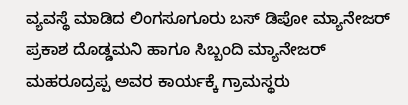ವ್ಯವಸ್ಥೆ ಮಾಡಿದ ಲಿಂಗಸೂಗೂರು ಬಸ್ ಡಿಪೋ ಮ್ಯಾನೇಜರ್ ಪ್ರಕಾಶ ದೊಡ್ಡಮನಿ ಹಾಗೂ ಸಿಬ್ಬಂದಿ ಮ್ಯಾನೇಜರ್ ಮಹರೂದ್ರಪ್ಪ ಅವರ ಕಾರ್ಯಕ್ಕೆ ಗ್ರಾಮಸ್ಥರು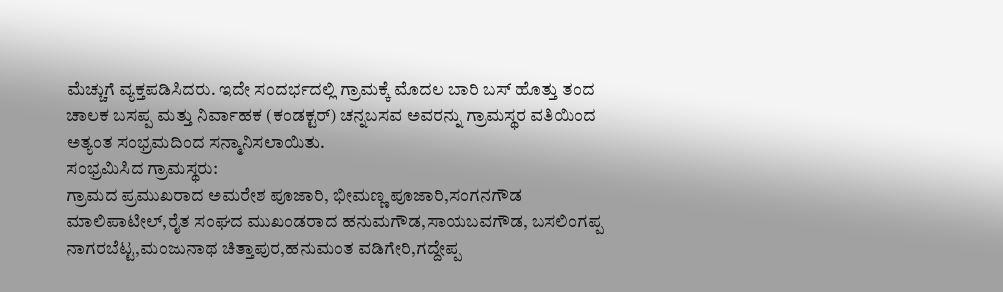ಮೆಚ್ಚುಗೆ ವ್ಯಕ್ತಪಡಿಸಿದರು. ಇದೇ ಸಂದರ್ಭದಲ್ಲಿ ಗ್ರಾಮಕ್ಕೆ ಮೊದಲ ಬಾರಿ ಬಸ್ ಹೊತ್ತು ತಂದ ಚಾಲಕ ಬಸಪ್ಪ ಮತ್ತು ನಿರ್ವಾಹಕ (ಕಂಡಕ್ಟರ್) ಚನ್ನಬಸವ ಅವರನ್ನು ಗ್ರಾಮಸ್ಥರ ವತಿಯಿಂದ ಅತ್ಯಂತ ಸಂಭ್ರಮದಿಂದ ಸನ್ಮಾನಿಸಲಾಯಿತು.
ಸಂಭ್ರಮಿಸಿದ ಗ್ರಾಮಸ್ಥರು:
ಗ್ರಾಮದ ಪ್ರಮುಖರಾದ ಅಮರೇಶ ಪೂಜಾರಿ, ಭೀಮಣ್ಣ ಪೂಜಾರಿ,ಸಂಗನಗೌಡ ಮಾಲಿಪಾಟೀಲ್,ರೈತ ಸಂಘದ ಮುಖಂಡರಾದ ಹನುಮಗೌಡ,ಸಾಯಬವಗೌಡ, ಬಸಲಿಂಗಪ್ಪ ನಾಗರಬೆಟ್ಟ,ಮಂಜುನಾಥ ಚಿತ್ತಾಪುರ,ಹನುಮಂತ ವಡಿಗೇರಿ,ಗದ್ದೇಪ್ಪ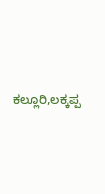ಕಲ್ಲೂರಿ,ಲಕ್ಕಪ್ಪ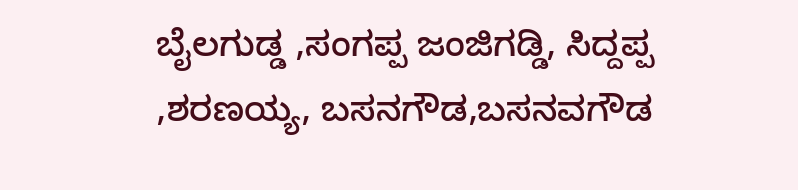ಬೈಲಗುಡ್ಡ ,ಸಂಗಪ್ಪ ಜಂಜಿಗಡ್ಡಿ, ಸಿದ್ದಪ್ಪ ,ಶರಣಯ್ಯ, ಬಸನಗೌಡ,ಬಸನವಗೌಡ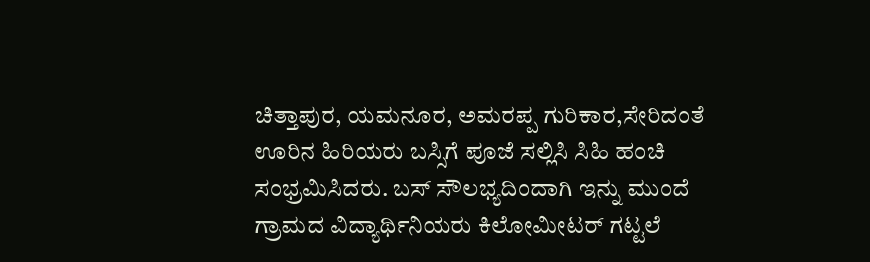ಚಿತ್ತಾಪುರ, ಯಮನೂರ, ಅಮರಪ್ಪ ಗುರಿಕಾರ,ಸೇರಿದಂತೆ ಊರಿನ ಹಿರಿಯರು ಬಸ್ಸಿಗೆ ಪೂಜೆ ಸಲ್ಲಿಸಿ ಸಿಹಿ ಹಂಚಿ ಸಂಭ್ರಮಿಸಿದರು. ಬಸ್ ಸೌಲಭ್ಯದಿಂದಾಗಿ ಇನ್ನು ಮುಂದೆ ಗ್ರಾಮದ ವಿದ್ಯಾರ್ಥಿನಿಯರು ಕಿಲೋಮೀಟರ್ ಗಟ್ಟಲೆ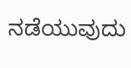ನಡೆಯುವುದು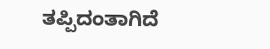ತಪ್ಪಿದಂತಾಗಿದೆ